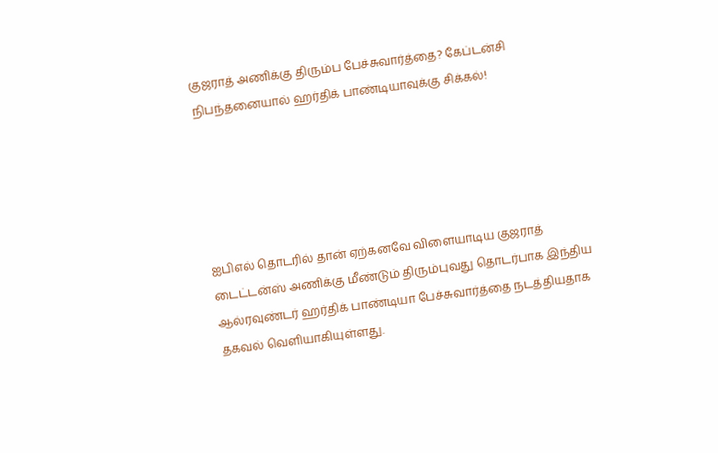குஜராத் அணிக்கு திரும்ப பேச்சுவார்த்தை? கேப்டன்சி நிபந்தனையால் ஹர்திக் பாண்டியாவுக்கு சிக்கல்!





ஐபிஎல் தொடரில் தான் ஏற்கனவே விளையாடிய குஜராத் டைட்டன்ஸ் அணிக்கு மீண்டும் திரும்புவது தொடர்பாக இந்திய ஆல்ரவுண்டர் ஹர்திக் பாண்டியா பேச்சுவார்த்தை நடத்தியதாக தகவல் வெளியாகியுள்ளது.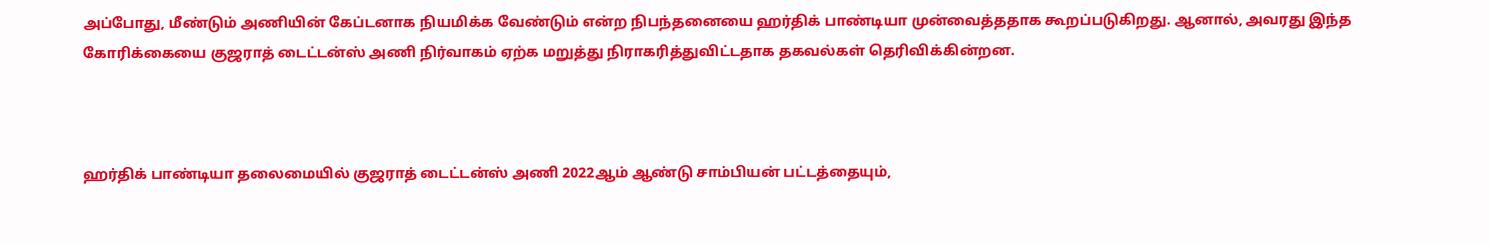அப்போது, மீண்டும் அணியின் கேப்டனாக நியமிக்க வேண்டும் என்ற நிபந்தனையை ஹர்திக் பாண்டியா முன்வைத்ததாக கூறப்படுகிறது. ஆனால், அவரது இந்த கோரிக்கையை குஜராத் டைட்டன்ஸ் அணி நிர்வாகம் ஏற்க மறுத்து நிராகரித்துவிட்டதாக தகவல்கள் தெரிவிக்கின்றன.



ஹர்திக் பாண்டியா தலைமையில் குஜராத் டைட்டன்ஸ் அணி 2022ஆம் ஆண்டு சாம்பியன் பட்டத்தையும்,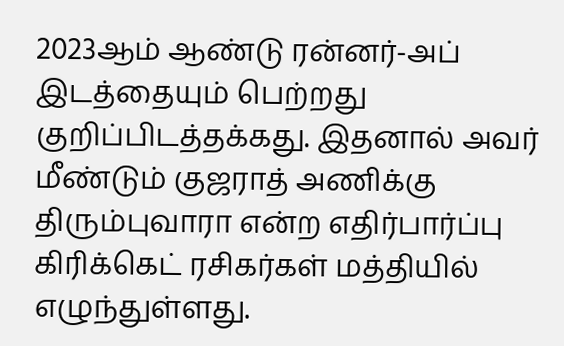2023ஆம் ஆண்டு ரன்னர்-அப் இடத்தையும் பெற்றது குறிப்பிடத்தக்கது. இதனால் அவர் மீண்டும் குஜராத் அணிக்கு திரும்புவாரா என்ற எதிர்பார்ப்பு கிரிக்கெட் ரசிகர்கள் மத்தியில் எழுந்துள்ளது.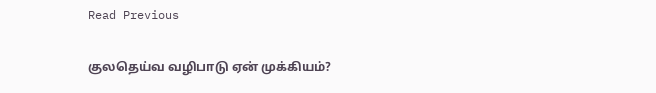Read Previous

குலதெய்வ வழிபாடு ஏன் முக்கியம்?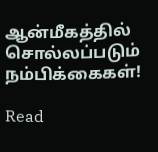ஆன்மீகத்தில் சொல்லப்படும் நம்பிக்கைகள்!

Read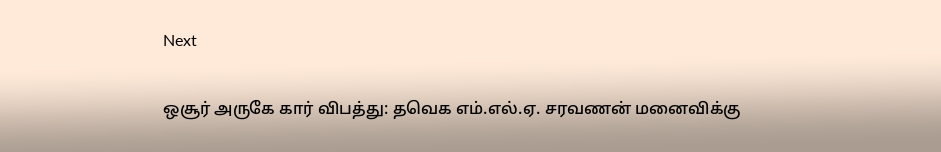Next

ஒசூர் அருகே கார் விபத்து: தவெக எம்.எல்.ஏ. சரவணன் மனைவிக்கு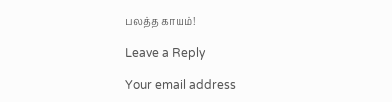பலத்த காயம்!

Leave a Reply

Your email address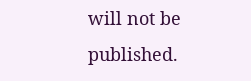will not be published.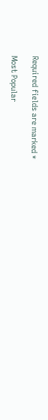Required fields are marked *

Most Popular